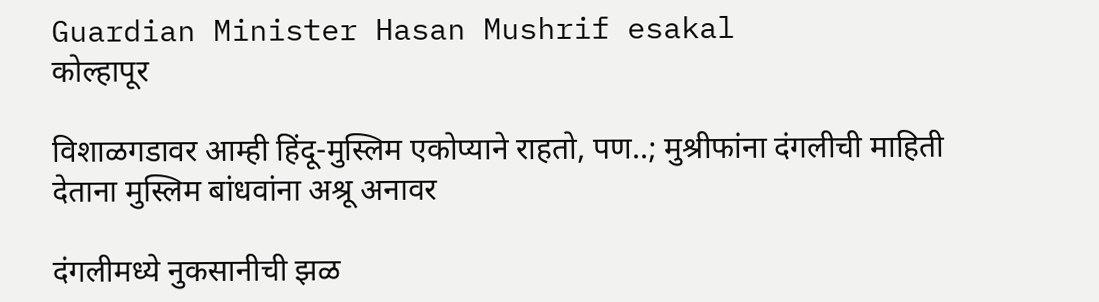Guardian Minister Hasan Mushrif esakal
कोल्हापूर

विशाळगडावर आम्ही हिंदू-मुस्लिम एकोप्याने राहतो, पण..; मुश्रीफांना दंगलीची माहिती देताना मुस्लिम बांधवांना अश्रू अनावर

दंगलीमध्ये नुकसानीची झळ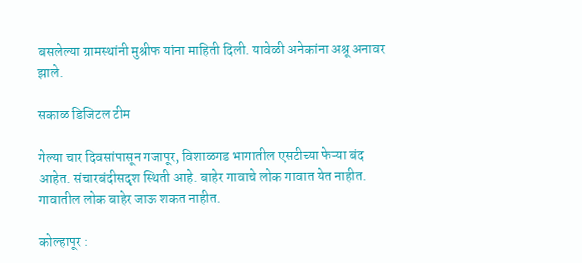बसलेल्या ग्रामस्थांनी मुश्रीफ यांना माहिती दिली. यावेळी अनेकांना अश्रू अनावर झाले.

सकाळ डिजिटल टीम

गेल्या चार दिवसांपासून गजापूर, विशाळगड भागातील एसटीच्या फेऱ्या बंद आहेत. संचारबंदीसदृश स्थिती आहे. बाहेर गावाचे लोक गावात येत नाहीत. गावातील लोक बाहेर जाऊ शकत नाहीत.

कोल्हापूर :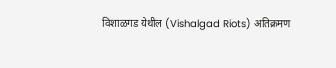विशाळगड येथील (Vishalgad Riots) अतिक्रमण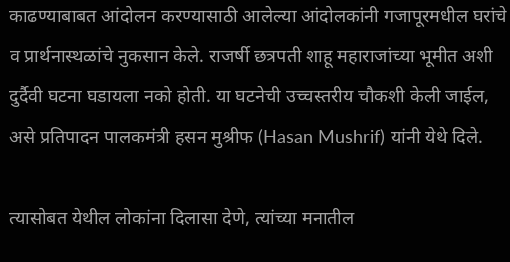काढण्याबाबत आंदोलन करण्यासाठी आलेल्या आंदोलकांनी गजापूरमधील घरांचे व प्रार्थनास्थळांचे नुकसान केले. राजर्षी छत्रपती शाहू महाराजांच्या भूमीत अशी दुर्दैवी घटना घडायला नको होती. या घटनेची उच्चस्तरीय चौकशी केली जाईल, असे प्रतिपादन पालकमंत्री हसन मुश्रीफ (Hasan Mushrif) यांनी येथे दिले.

त्यासोबत येथील लोकांना दिलासा देणे, त्यांच्या मनातील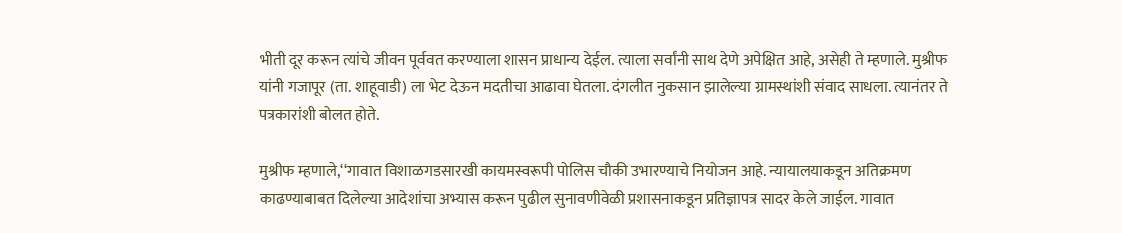भीती दूर करून त्यांचे जीवन पूर्ववत करण्याला शासन प्राधान्य देईल. त्याला सर्वांनी साथ देणे अपेक्षित आहे, असेही ते म्हणाले. मुश्रीफ यांनी गजापूर (ता. शाहूवाडी) ला भेट देऊन मदतीचा आढावा घेतला. दंगलीत नुकसान झालेल्या ग्रामस्थांशी संवाद साधला. त्यानंतर ते पत्रकारांशी बोलत होते.

मुश्रीफ म्हणाले,‘‘गावात विशाळगडसारखी कायमस्वरूपी पोलिस चौकी उभारण्याचे नियोजन आहे. न्यायालयाकडून अतिक्रमण काढण्याबाबत दिलेल्या आदेशांचा अभ्यास करून पुढील सुनावणीवेळी प्रशासनाकडून प्रतिज्ञापत्र सादर केले जाईल. गावात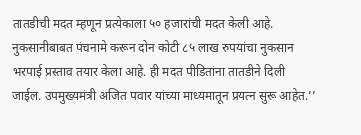तातडीची मदत म्हणून प्रत्येकाला ५० हजारांची मदत केली आहे. नुकसानीबाबत पंचनामे करून दोन कोटी ८५ लाख रुपयांचा नुकसान भरपाई प्रस्ताव तयार केला आहे. ही मदत पीडितांना तातडीने दिली जाईल. उपमुख्यमंत्री अजित पवार यांच्या माध्यमातून प्रयत्न सुरू आहेत.’’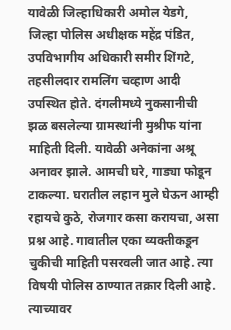यावेळी जिल्हाधिकारी अमोल येडगे, जिल्हा पोलिस अधीक्षक महेंद्र पंडित, उपविभागीय अधिकारी समीर शिंगटे, तहसीलदार रामलिंग चव्हाण आदी उपस्थित होते. दंगलीमध्ये नुकसानीची झळ बसलेल्या ग्रामस्थांनी मुश्रीफ यांना माहिती दिली. यावेळी अनेकांना अश्रू अनावर झाले. आमची घरे, गाड्या फोडून टाकल्या. घरातील लहान मुले घेऊन आम्ही रहायचे कुठे, रोजगार कसा करायचा, असा प्रश्न आहे. गावातील एका व्यक्तीकडून चुकीची माहिती पसरवली जात आहे. त्या विषयी पोलिस ठाण्यात तक्रार दिली आहे. त्याच्यावर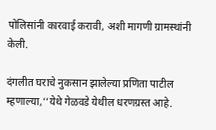पोलिसांनी कारवाई करावी, अशी मागणी ग्रामस्थांनी केली.

दंगलीत घराचे नुकसान झालेल्या प्रणिता पाटील म्हणाल्या,‘‘येथे गेळवडे येथील धरणग्रस्‍त आहे.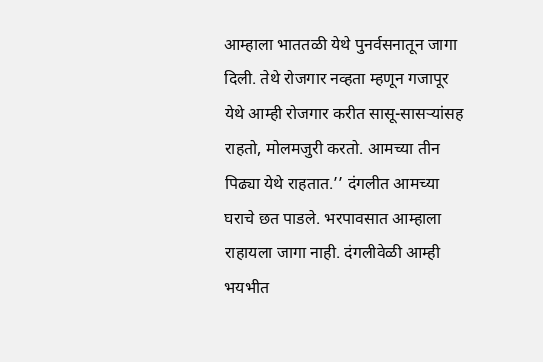आम्हाला भाततळी येथे पुनर्वसनातून जागा दिली. तेथे रोजगार नव्हता म्हणून गजापूर येथे आम्ही रोजगार करीत सासू-सासऱ्यांसह राहतो, मोलमजुरी करतो. आमच्या तीन पिढ्या येथे राहतात.’’ दंगलीत आमच्या घराचे छत पाडले. भरपावसात आम्हाला राहायला जागा नाही. दंगलीवेळी आम्ही भयभीत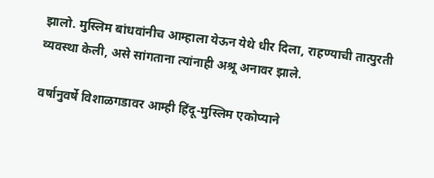झालो. मुस्लिम बांधवांनीच आम्हाला येऊन येथे धीर दिला, राहण्याची तात्पुरती व्यवस्था केली, असे सांगताना त्यांनाही अश्रू अनावर झाले.

वर्षानुवर्षे विशाळगडावर आम्ही हिंदू-मुस्लिम एकोप्याने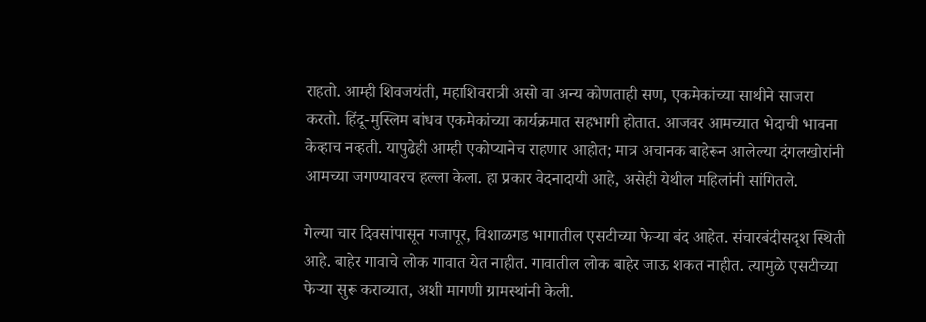राहतो. आम्ही शिवजयंती, महाशिवरात्री असो वा अन्य कोणताही सण, एकमेकांच्या साथीने साजरा करतो. हिंदू-मुस्लिम बांधव एकमेकांच्या कार्यक्रमात सहभागी होतात. आजवर आमच्यात भेदाची भावना केव्हाच नव्हती. यापुढेही आम्ही एकोप्यानेच राहणार आहोत; मात्र अचानक बाहेरून आलेल्या दंगलखोरांनी आमच्या जगण्यावरच हल्ला केला. हा प्रकार वेदनादायी आहे, असेही येथील महिलांनी सांगितले.

गेल्या चार दिवसांपासून गजापूर, विशाळगड भागातील एसटीच्या फेऱ्या बंद आहेत. संचारबंदीसदृश स्थिती आहे. बाहेर गावाचे लोक गावात येत नाहीत. गावातील लोक बाहेर जाऊ शकत नाहीत. त्यामुळे एसटीच्या फेऱ्या सुरू कराव्यात, अशी मागणी ग्रामस्थांनी केली.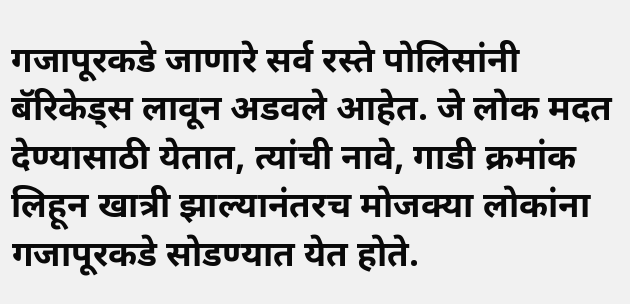गजापूरकडे जाणारे सर्व रस्ते पोलिसांनी बॅरिकेड्स लावून अडवले आहेत. जे लोक मदत देण्यासाठी येतात, त्यांची नावे, गाडी क्रमांक लिहून खात्री झाल्यानंतरच मोजक्या लोकांना गजापूरकडे सोडण्यात येत होते.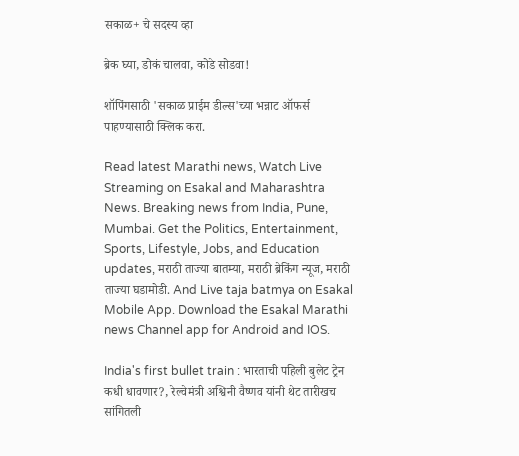सकाळ+ चे सदस्य व्हा

ब्रेक घ्या, डोकं चालवा, कोडे सोडवा!

शॉपिंगसाठी 'सकाळ प्राईम डील्स'च्या भन्नाट ऑफर्स पाहण्यासाठी क्लिक करा.

Read latest Marathi news, Watch Live Streaming on Esakal and Maharashtra News. Breaking news from India, Pune, Mumbai. Get the Politics, Entertainment, Sports, Lifestyle, Jobs, and Education updates, मराठी ताज्या बातम्या, मराठी ब्रेकिंग न्यूज, मराठी ताज्या घडामोडी. And Live taja batmya on Esakal Mobile App. Download the Esakal Marathi news Channel app for Android and IOS.

India's first bullet train : भारताची पहिली बुलेट ट्रेन कधी धावणार?, रेल्वेमंत्री अश्विनी वैष्णव यांनी थेट तारीखच सांगितली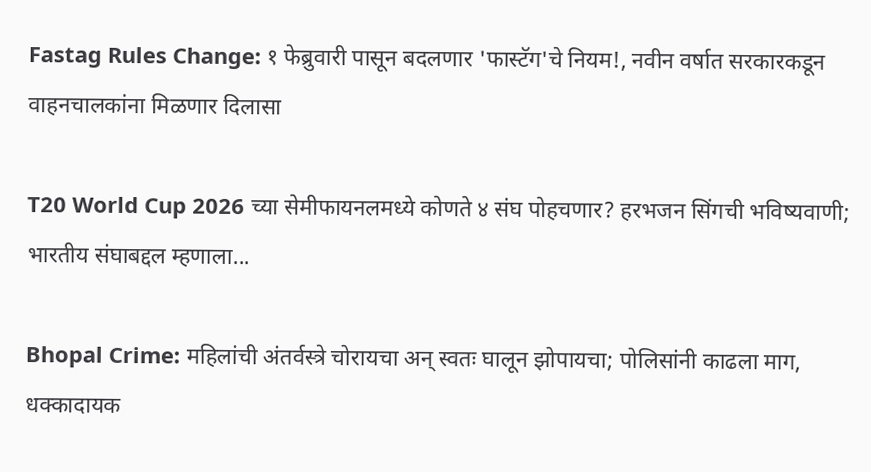Fastag Rules Change: १ फेब्रुवारी पासून बदलणार 'फास्टॅग'चे नियम!, नवीन वर्षात सरकारकडून वाहनचालकांना मिळणार दिलासा

T20 World Cup 2026 च्या सेमीफायनलमध्ये कोणते ४ संघ पोहचणार? हरभजन सिंगची भविष्यवाणी; भारतीय संघाबद्दल म्हणाला...

Bhopal Crime: महिलांची अंतर्वस्त्रे चोरायचा अन् स्वतः घालून झोपायचा; पोलिसांनी काढला माग, धक्कादायक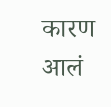कारण आलं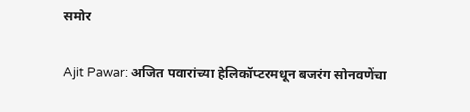समोर

Ajit Pawar: अजित पवारांच्या हेलिकॉप्टरमधून बजरंग सोनवणेंचा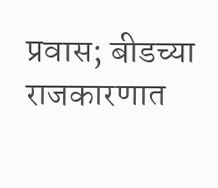प्रवास; बीडच्या राजकारणात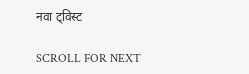नवा ट्विस्ट

SCROLL FOR NEXT